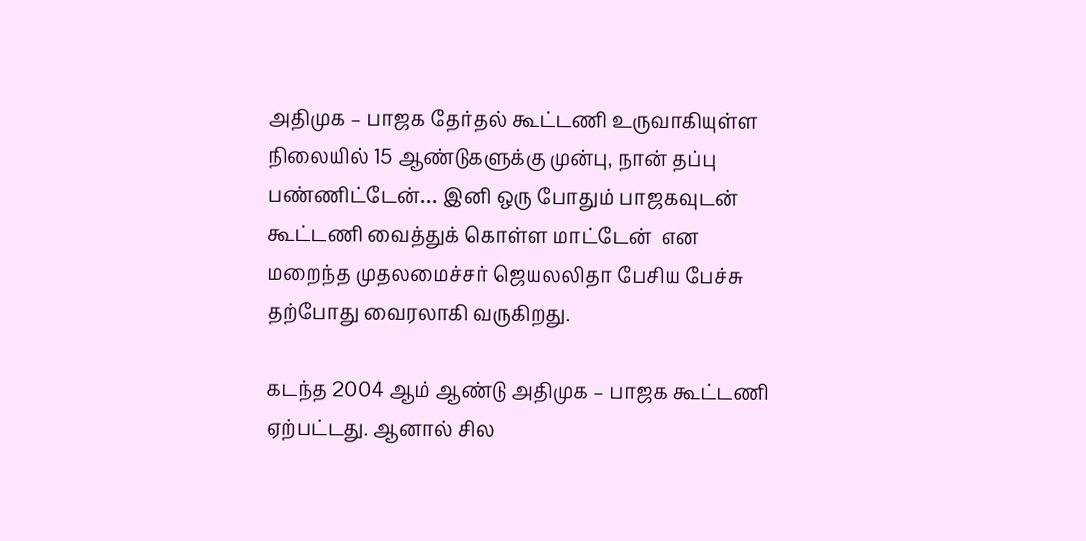அதிமுக – பாஜக தேர்தல் கூட்டணி உருவாகியுள்ள நிலையில் 15 ஆண்டுகளுக்கு முன்பு, நான் தப்பு பண்ணிட்டேன்… இனி ஒரு போதும் பாஜகவுடன் கூட்டணி வைத்துக் கொள்ள மாட்டேன்  என மறைந்த முதலமைச்சர் ஜெயலலிதா பேசிய பேச்சு தற்போது வைரலாகி வருகிறது.

கடந்த 2004 ஆம் ஆண்டு அதிமுக – பாஜக கூட்டணி ஏற்பட்டது. ஆனால் சில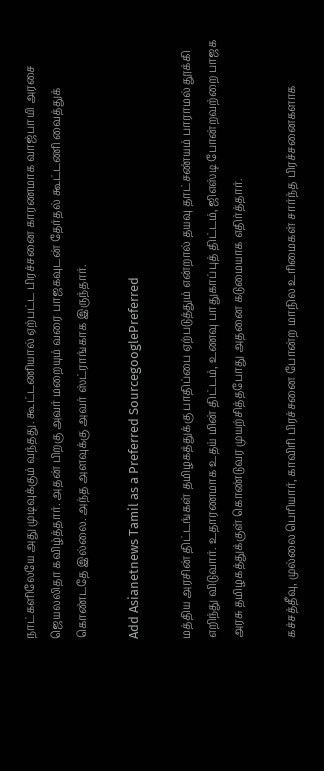நாட்களிலேயே அது முடிவுக்கும் வந்தது. கூட்டணியால் ஏற்பட்ட பிரச்சனை காரணமாக வாஜ்பாயி அரசை ஜெயலலிதா கவிழ்த்தார். அதன் பிறகு அவர் மறையும் வரை பாஜகவுடன் தேர்தல் கூட்டணி வைத்துக் கொண்டதே இல்லை. அந்த அளவுக்கு அவர் ஸ்ட்ராங்காக இருந்தார்.

Add Asianetnews Tamil as a Preferred SourcegooglePreferred

மத்திய அரசின் திட்டங்கள் தமிழகத்துக்கு பாதிப்பை ஏற்படுத்தும் என்றால் தயவு தாட்சண்யம் பாராமல் தூக்கி எறிந்து விடுவார். உதாரணமாக உதய் மின் திட்டம், உணவு பாதுகாப்புத் திட்டம், ஜிஎஸ்டி போன்றவற்றை பாஜக அரசு தமிழகத்துக்குள் கொண்டுவர முயற்சித்தபோது அதனை கடுமையாக எதிர்த்தார்.

கச்சத்தீவு, முல்லை பெரியார், காவிரி பிரச்சனை போன்ற மாநில உரிமைகள் சார்ந்த பிரச்சனைகளாக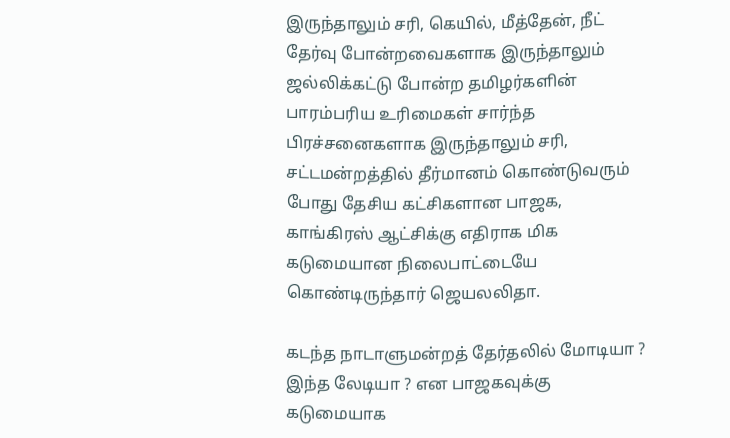இருந்தாலும் சரி, கெயில், மீத்தேன், நீட் தேர்வு போன்றவைகளாக இருந்தாலும் ஜல்லிக்கட்டு போன்ற தமிழர்களின் பாரம்பரிய உரிமைகள் சார்ந்த பிரச்சனைகளாக இருந்தாலும் சரி, சட்டமன்றத்தில் தீர்மானம் கொண்டுவரும் போது தேசிய கட்சிகளான பாஜக, காங்கிரஸ் ஆட்சிக்கு எதிராக மிக கடுமையான நிலைபாட்டையே கொண்டிருந்தார் ஜெயலலிதா.

கடந்த நாடாளுமன்றத் தேர்தலில் மோடியா ? இந்த லேடியா ? என பாஜகவுக்கு கடுமையாக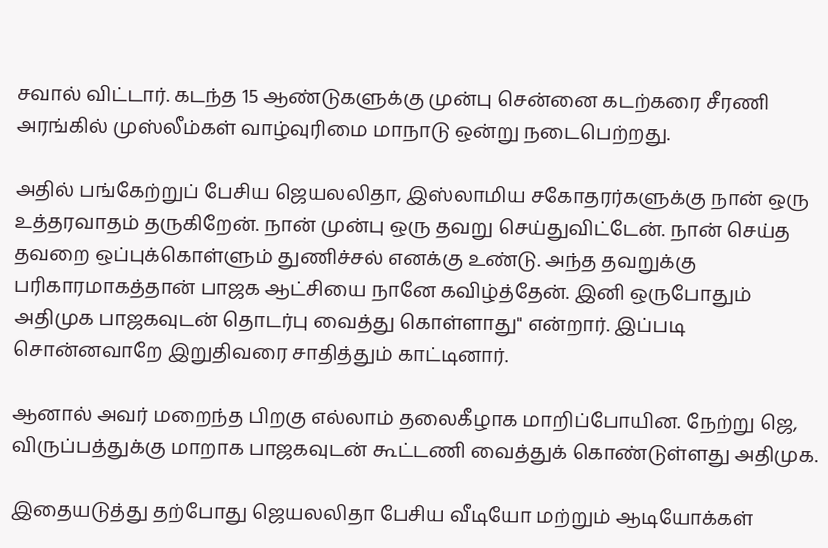சவால் விட்டார். கடந்த 15 ஆண்டுகளுக்கு முன்பு சென்னை கடற்கரை சீரணி அரங்கில் முஸ்லீம்கள் வாழ்வுரிமை மாநாடு ஒன்று நடைபெற்றது.

அதில் பங்கேற்றுப் பேசிய ஜெயலலிதா, இஸ்லாமிய சகோதரர்களுக்கு நான் ஒரு உத்தரவாதம் தருகிறேன். நான் முன்பு ஒரு தவறு செய்துவிட்டேன். நான் செய்த தவறை ஒப்புக்கொள்ளும் துணிச்சல் எனக்கு உண்டு. அந்த தவறுக்கு பரிகாரமாகத்தான் பாஜக ஆட்சியை நானே கவிழ்த்தேன். இனி ஒருபோதும் அதிமுக பாஜகவுடன் தொடர்பு வைத்து கொள்ளாது" என்றார். இப்படி சொன்னவாறே இறுதிவரை சாதித்தும் காட்டினார்.

ஆனால் அவர் மறைந்த பிறகு எல்லாம் தலைகீழாக மாறிப்போயின. நேற்று ஜெ, விருப்பத்துக்கு மாறாக பாஜகவுடன் கூட்டணி வைத்துக் கொண்டுள்ளது அதிமுக.

இதையடுத்து தற்போது ஜெயலலிதா பேசிய வீடியோ மற்றும் ஆடியோக்கள்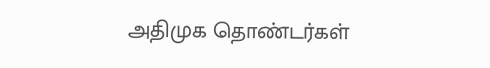அதிமுக தொண்டர்கள்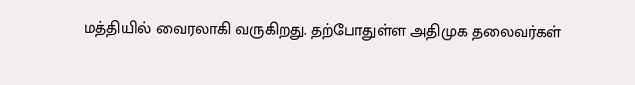மத்தியில் வைரலாகி வருகிறது. தற்போதுள்ள அதிமுக தலைவர்கள்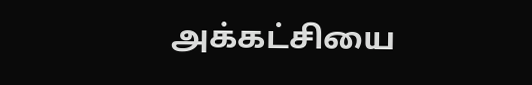அக்கட்சியை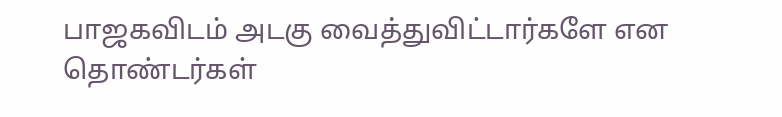பாஜகவிடம் அடகு வைத்துவிட்டார்களே என தொண்டர்கள்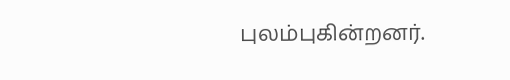புலம்புகின்றனர்.